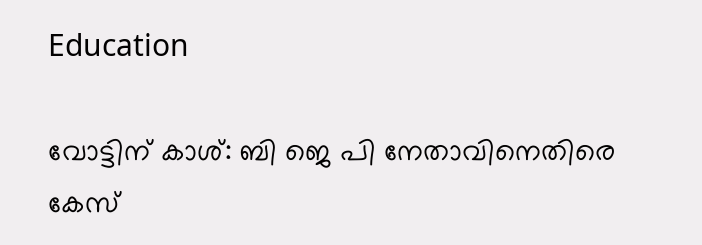Education

വോട്ടിന് കാശ്: ബി ജെ പി നേതാവിനെതിരെ കേസ്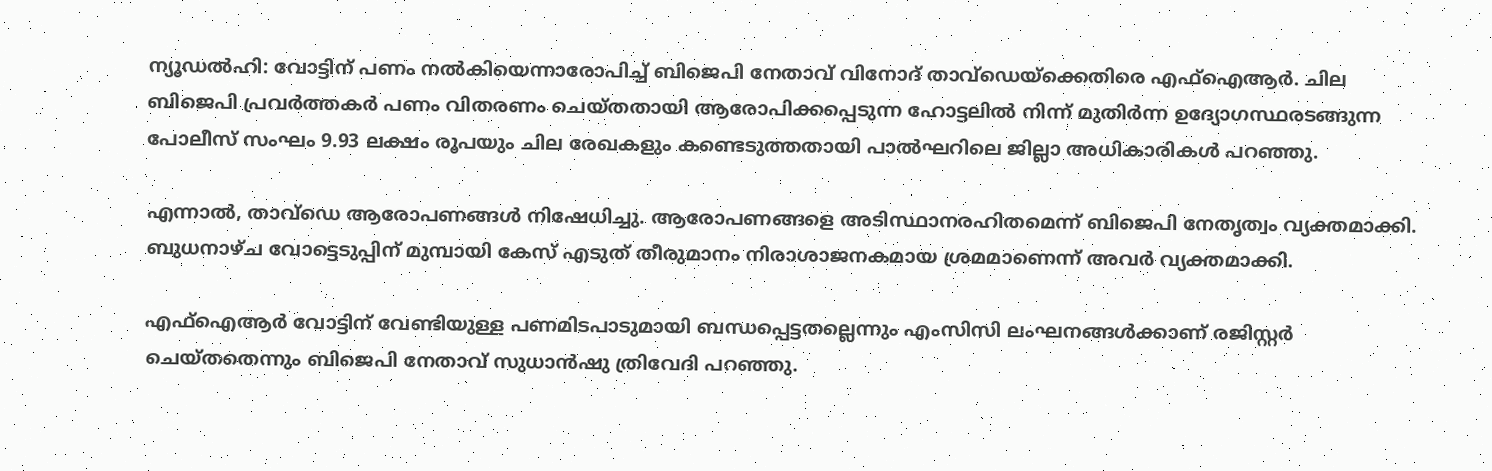ന്യൂഡല്‍ഹി: വോട്ടിന് പണം നല്‍കിയെന്നാരോപിച്ച് ബിജെപി നേതാവ് വിനോദ് താവ്ഡെയ്ക്കെതിരെ എഫ്‌ഐആര്‍. ചില ബിജെപി പ്രവര്‍ത്തകര്‍ പണം വിതരണം ചെയ്തതായി ആരോപിക്കപ്പെടുന്ന ഹോട്ടലില്‍ നിന്ന് മുതിര്‍ന്ന ഉദ്യോഗസ്ഥരടങ്ങുന്ന പോലീസ് സംഘം 9.93 ലക്ഷം രൂപയും ചില രേഖകളും കണ്ടെടുത്തതായി പാല്‍ഘറിലെ ജില്ലാ അധികാരികള്‍ പറഞ്ഞു.

എന്നാല്‍, താവ്‌ഡെ ആരോപണങ്ങള്‍ നിഷേധിച്ചു. ആരോപണങ്ങളെ അടിസ്ഥാനരഹിതമെന്ന് ബിജെപി നേതൃത്വം വ്യക്തമാക്കി. ബുധനാഴ്ച വോട്ടെടുപ്പിന് മുമ്പായി കേസ് എടുത് തീരുമാനം നിരാശാജനകമായ ശ്രമമാണെന്ന് അവര്‍ വ്യക്തമാക്കി.

എഫ്‌ഐആര്‍ വോട്ടിന് വേണ്ടിയുള്ള പണമിടപാടുമായി ബന്ധപ്പെട്ടതല്ലെന്നും എംസിസി ലംഘനങ്ങള്‍ക്കാണ് രജിസ്റ്റര്‍ ചെയ്തതെന്നും ബിജെപി നേതാവ് സുധാന്‍ഷു ത്രിവേദി പറഞ്ഞു.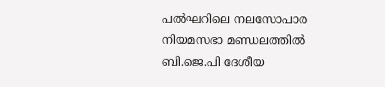പല്‍ഘറിലെ നലസോപാര നിയമസഭാ മണ്ഡലത്തില്‍ ബി.ജെ.പി ദേശീയ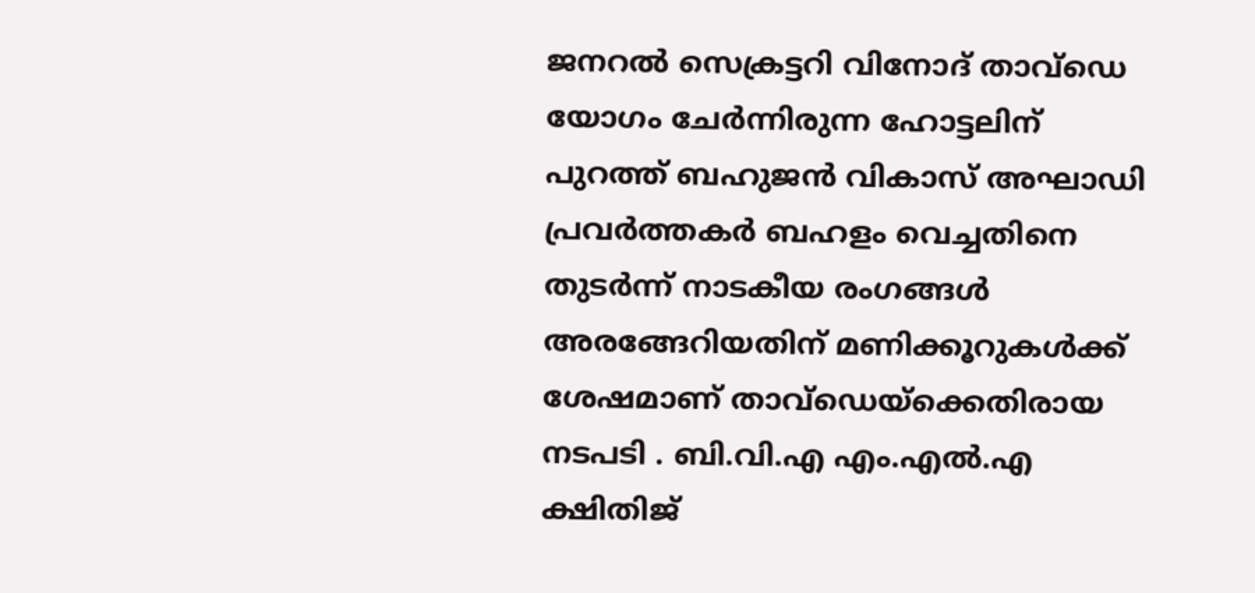ജനറല്‍ സെക്രട്ടറി വിനോദ് താവ്ഡെ യോഗം ചേര്‍ന്നിരുന്ന ഹോട്ടലിന് പുറത്ത് ബഹുജന്‍ വികാസ് അഘാഡി പ്രവര്‍ത്തകര്‍ ബഹളം വെച്ചതിനെ തുടര്‍ന്ന് നാടകീയ രംഗങ്ങള്‍ അരങ്ങേറിയതിന് മണിക്കൂറുകള്‍ക്ക് ശേഷമാണ് താവ്ഡെയ്ക്കെതിരായ നടപടി . ബി.വി.എ എം.എല്‍.എ ക്ഷിതിജ്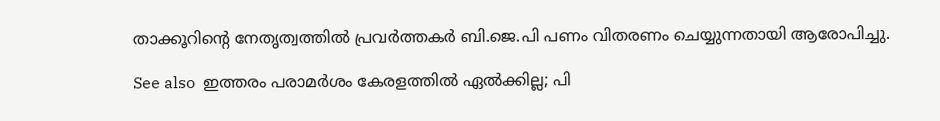താക്കൂറിന്റെ നേതൃത്വത്തില്‍ പ്രവര്‍ത്തകര്‍ ബി.ജെ.പി പണം വിതരണം ചെയ്യുന്നതായി ആരോപിച്ചു.

See also  ഇത്തരം പരാമർശം കേരളത്തിൽ ഏൽക്കില്ല; പി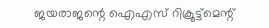ജയരാജന്റെ ഐഎസ് റിക്രൂട്ട്‌മെന്റ്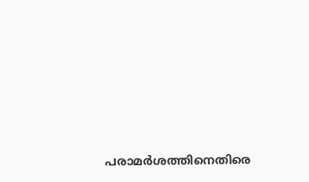പരാമർശത്തിനെതിരെ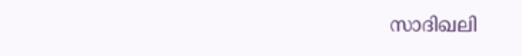സാദിഖലി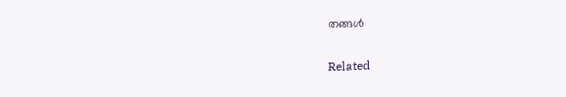തങ്ങൾ

Related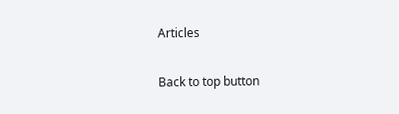Articles

Back to top button